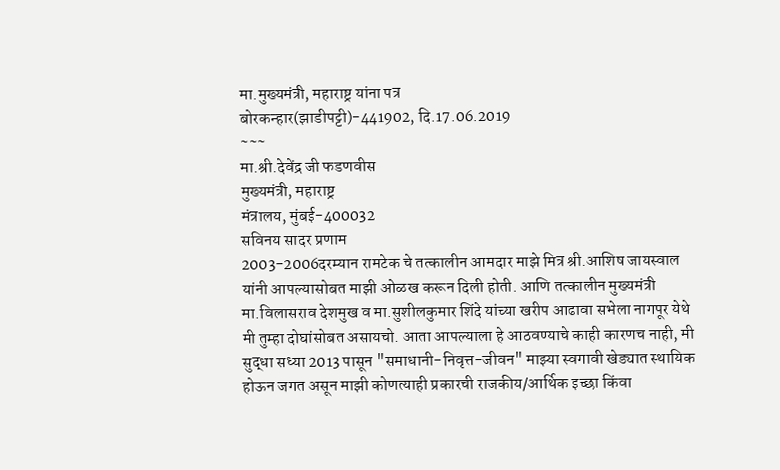मा.मुख्यमंत्री, महाराष्ट्र यांना पत्र
बोरकन्हार(झाडीपट्टी)-441902, दि.17.06.2019
~~~
मा.श्री.देवेंद्र जी फडणवीस
मुख्यमंत्री, महाराष्ट्र
मंत्रालय, मुंबई-400032
सविनय सादर प्रणाम
2003-2006दरम्यान रामटेक चे तत्कालीन आमदार माझे मित्र श्री.आशिष जायस्वाल यांनी आपल्यासोबत माझी ओळख करून दिली होती. आणि तत्कालीन मुख्यमंत्री मा.विलासराव देशमुख व मा.सुशीलकुमार शिंदे यांच्या खरीप आढावा सभेला नागपूर येथे मी तुम्हा दोघांसोबत असायचो. आता आपल्याला हे आठवण्याचे काही कारणच नाही, मी सुद्धा सध्या 2013 पासून "समाधानी-निवृत्त-जीवन" माझ्या स्वगावी खेड्यात स्थायिक होऊन जगत असून माझी कोणत्याही प्रकारची राजकीय/आर्थिक इच्छा किंवा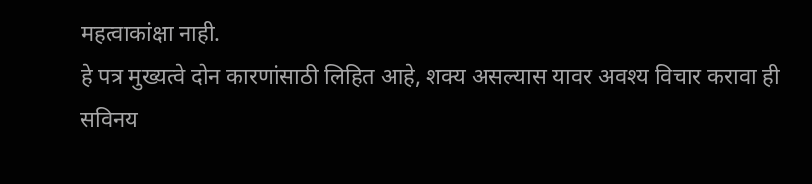महत्वाकांक्षा नाही.
हे पत्र मुख्यत्वे दोन कारणांसाठी लिहित आहे, शक्य असल्यास यावर अवश्य विचार करावा ही सविनय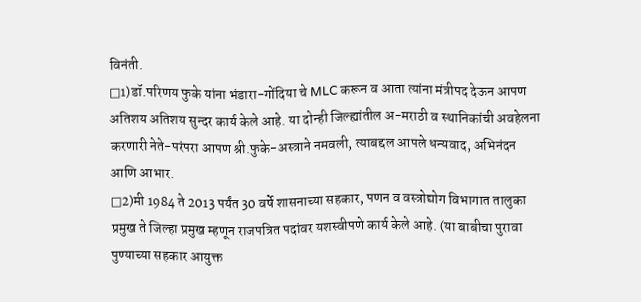विनंती.
□1)डॉ.परिणय फुके यांना भंडारा-गोंदिया चे MLC करून व आता त्यांना मंत्रीपद देऊन आपण अतिशय अतिशय सुन्दर कार्य केले आहे. या दोन्ही जिल्ह्यांतील अ-मराठी व स्थानिकांची अवहेलना करणारी नेते-परंपरा आपण श्री.फुके-अस्त्राने नमवली, त्याबद्दल आपले धन्यवाद, अभिनंदन आणि आभार.
□2)मी 1984 ते 2013 पर्यंत 30 वर्षे शासनाच्या सहकार, पणन व वस्त्रोद्योग विभागात तालुका प्रमुख ते जिल्हा प्रमुख म्हणून राजपत्रित पदांवर यशस्वीपणे कार्य केले आहे. (या बाबीचा पुरावा पुण्याच्या सहकार आयुक्त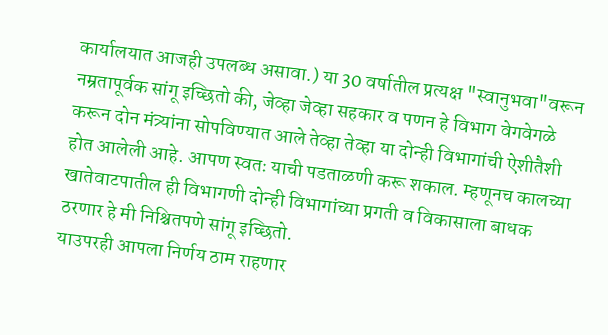कार्यालयात आजही उपलब्ध असावा.) या 30 वर्षातील प्रत्यक्ष "स्वानुभवा"वरून नम्रतापूर्वक सांगू इच्छितो की, जेव्हा जेव्हा सहकार व पणन हे विभाग वेगवेगळे करून दोन मंत्र्यांना सोपविण्यात आले तेव्हा तेव्हा या दोन्ही विभागांची ऐशीतैशी होत आलेली आहे. आपण स्वतः याची पडताळणी करू शकाल. म्हणूनच कालच्या खातेवाटपातील ही विभागणी दोन्ही विभागांच्या प्रगती व विकासाला बाधक ठरणार हे मी निश्चितपणे सांगू इच्छितो.
याउपरही आपला निर्णय ठाम राहणार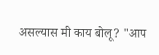असल्यास मी काय बोलू? "आप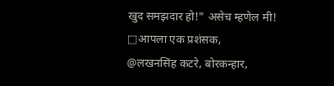खुद समझदार हो!" असेच म्हणेल मी!
□आपला एक प्रशंसक,
@लखनसिंह कटरे, बोरकन्हार,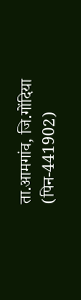ता.आमगांव, जि.गोंदिया (पिन-441902)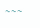~~~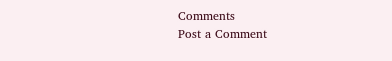Comments
Post a Comment